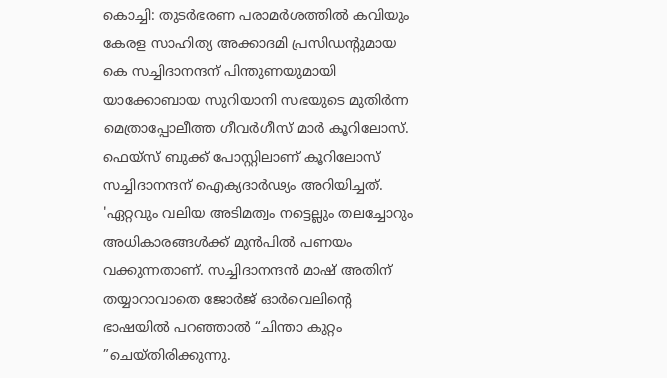കൊച്ചി: തുടർഭരണ പരാമർശത്തിൽ കവിയും കേരള സാഹിത്യ അക്കാദമി പ്രസിഡന്റുമായ കെ സച്ചിദാനന്ദന് പിന്തുണയുമായി യാക്കോബായ സുറിയാനി സഭയുടെ മുതിർന്ന മെത്രാപ്പോലീത്ത ഗീവർഗീസ് മാർ കൂറിലോസ്. ഫെയ്സ് ബുക്ക് പോസ്റ്റിലാണ് കൂറിലോസ് സച്ചിദാനന്ദന് ഐക്യദാർഢ്യം അറിയിച്ചത്.
'ഏറ്റവും വലിയ അടിമത്വം നട്ടെല്ലും തലച്ചോറും അധികാരങ്ങൾക്ക് മുൻപിൽ പണയം വക്കുന്നതാണ്. സച്ചിദാനന്ദൻ മാഷ് അതിന് തയ്യാറാവാതെ ജോർജ് ഓർവെലിന്റെ ഭാഷയിൽ പറഞ്ഞാൽ “ചിന്താ കുറ്റം ”ചെയ്തിരിക്കുന്നു.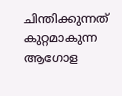ചിന്തിക്കുന്നത് കുറ്റമാകുന്ന ആഗോള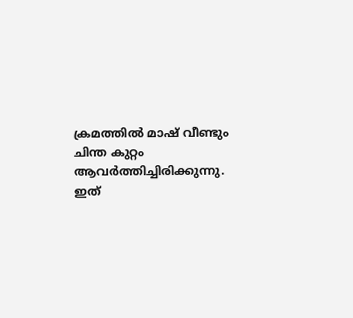ക്രമത്തിൽ മാഷ് വീണ്ടും ചിന്ത കുറ്റം ആവർത്തിച്ചിരിക്കുന്നു. ഇത്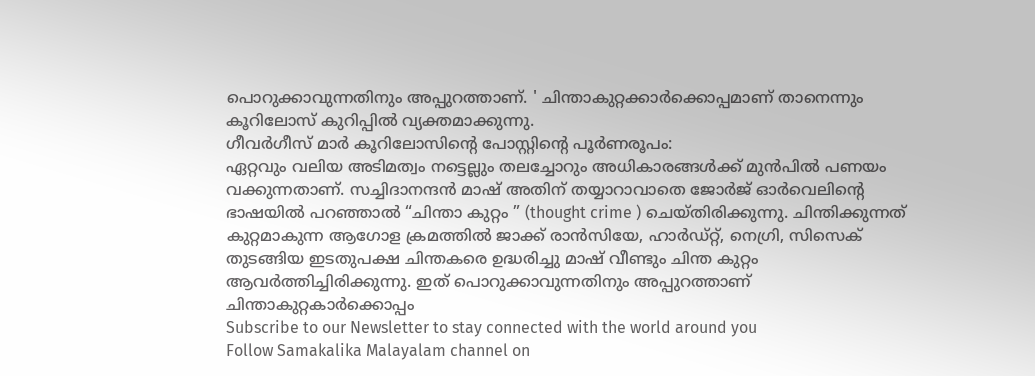പൊറുക്കാവുന്നതിനും അപ്പുറത്താണ്. ' ചിന്താകുറ്റക്കാർക്കൊപ്പമാണ് താനെന്നും കൂറിലോസ് കുറിപ്പിൽ വ്യക്തമാക്കുന്നു.
ഗീവർഗീസ് മാർ കൂറിലോസിന്റെ പോസ്റ്റിന്റെ പൂർണരൂപം:
ഏറ്റവും വലിയ അടിമത്വം നട്ടെല്ലും തലച്ചോറും അധികാരങ്ങൾക്ക് മുൻപിൽ പണയം വക്കുന്നതാണ്. സച്ചിദാനന്ദൻ മാഷ് അതിന് തയ്യാറാവാതെ ജോർജ് ഓർവെലിന്റെ ഭാഷയിൽ പറഞ്ഞാൽ “ചിന്താ കുറ്റം ” (thought crime ) ചെയ്തിരിക്കുന്നു. ചിന്തിക്കുന്നത് കുറ്റമാകുന്ന ആഗോള ക്രമത്തിൽ ജാക്ക് രാൻസിയേ, ഹാർഡ്റ്റ്, നെഗ്രി, സിസെക് തുടങ്ങിയ ഇടതുപക്ഷ ചിന്തകരെ ഉദ്ധരിച്ചു മാഷ് വീണ്ടും ചിന്ത കുറ്റം ആവർത്തിച്ചിരിക്കുന്നു. ഇത് പൊറുക്കാവുന്നതിനും അപ്പുറത്താണ്
ചിന്താകുറ്റകാർക്കൊപ്പം
Subscribe to our Newsletter to stay connected with the world around you
Follow Samakalika Malayalam channel on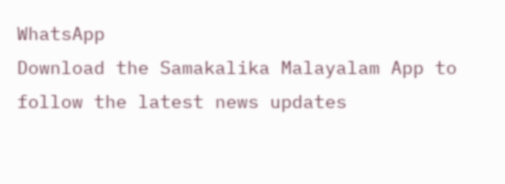WhatsApp
Download the Samakalika Malayalam App to follow the latest news updates